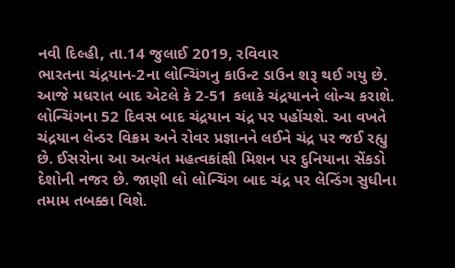નવી દિલ્હી, તા.14 જુલાઈ 2019, રવિવાર
ભારતના ચંદ્રયાન-2ના લોન્ચિંગનુ કાઉન્ટ ડાઉન શરૂ થઈ ગયુ છે. આજે મધરાત બાદ એટલે કે 2-51 કલાકે ચંદ્રયાનને લોન્ચ કરાશે.
લોન્ચિંગના 52 દિવસ બાદ ચંદ્રયાન ચંદ્ર પર પહોંચશે. આ વખતે ચંદ્રયાન લેન્ડર વિક્રમ અને રોવર પ્રજ્ઞાનને લઈને ચંદ્ર પર જઈ રહ્યુ છે. ઈસરોના આ અત્યંત મહત્વકાંક્ષી મિશન પર દુનિયાના સેંકડો દેશોની નજર છે. જાણી લો લોન્ચિંગ બાદ ચંદ્ર પર લેન્ડિંગ સુધીના તમામ તબક્કા વિશે.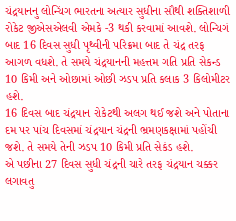ચંદ્રયાનનુ લોન્ચિંગ ભારતના અત્યાર સુધીના સૌથી શક્તિશાળી રોકેટ જીએસએલવી એમકે -3 થકી કરવામાં આવશે. લોન્ચિગં બાદ 16 દિવસ સુધી પૃથ્વીની પરિક્રમા બાદ તે ચંદ્ર તરફ આગળ વધશે. તે સમયે ચંદ્રયાનની મહત્તમ ગતિ પ્રતિ સેકન્ડ 10 કિમી અને ઓછામાં ઓછી ઝડપ પ્રતિ કલાક 3 કિલોમીટર હશે.
16 દિવસ બાદ ચંદ્રયાન રોકેટથી અલગ થઈ જશે અને પોતાના દમ પર પાંચ દિવસમાં ચંદ્રયાન ચંદ્રની ભ્રમણકક્ષામાં પહોંચી જશે. તે સમયે તેની ઝડપ 10 કિમી પ્રતિ સેકંડ હશે.
એ પછીના 27 દિવસ સુધી ચંદ્રની ચારે તરફ ચંદ્રયાન ચક્કર લગાવતુ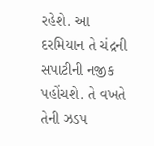રહેશે. આ દરમિયાન તે ચંદ્રની સપાટીની નજીક પહોંચશે. તે વખતે તેની ઝડપ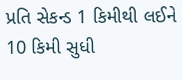પ્રતિ સેકન્ડ 1 કિમીથી લઈને 10 કિમી સુધી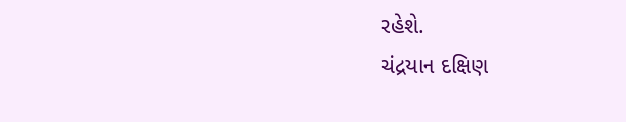રહેશે.
ચંદ્રયાન દક્ષિણ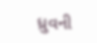ધ્રુવની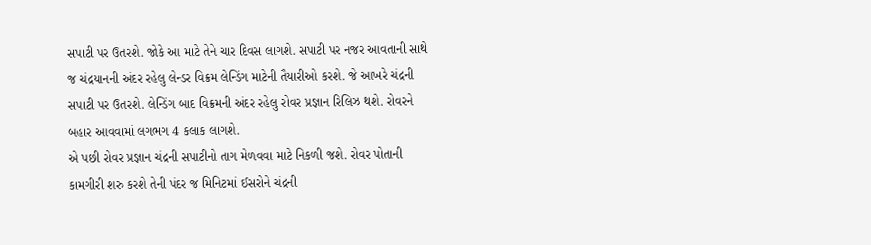સપાટી પર ઉતરશે. જોકે આ માટે તેને ચાર દિવસ લાગશે. સપાટી પર નજર આવતાની સાથે જ ચંદ્રયાનની અંદર રહેલુ લેન્ડર વિક્રમ લેન્ડિંગ માટેની તૈયારીઓ કરશે. જે આખરે ચંદ્રની સપાટી પર ઉતરશે. લેન્ડિંગ બાદ વિક્રમની અંદર રહેલુ રોવર પ્રજ્ઞાન રિલિઝ થશે. રોવરને બહાર આવવામાં લગભગ 4 કલાક લાગશે.
એ પછી રોવર પ્રજ્ઞાન ચંદ્રની સપાટીનો તાગ મેળવવા માટે નિકળી જશે. રોવર પોતાની કામગીરી શરુ કરશે તેની પંદર જ મિનિટમાં ઈસરોને ચંદ્રની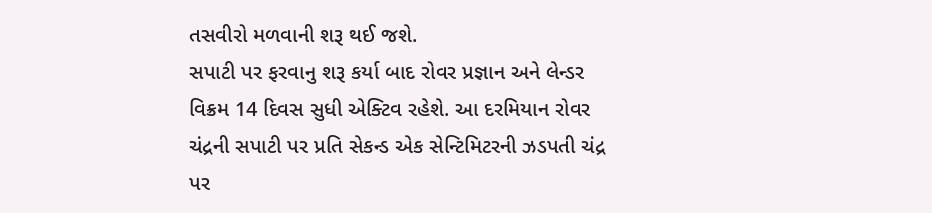તસવીરો મળવાની શરૂ થઈ જશે.
સપાટી પર ફરવાનુ શરૂ કર્યા બાદ રોવર પ્રજ્ઞાન અને લેન્ડર વિક્રમ 14 દિવસ સુધી એક્ટિવ રહેશે. આ દરમિયાન રોવર ચંદ્રની સપાટી પર પ્રતિ સેકન્ડ એક સેન્ટિમિટરની ઝડપતી ચંદ્ર પર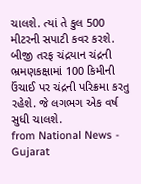ચાલશે. ત્યાં તે કુલ 500 મીટરની સપાટી કવર કરશે.
બીજી તરફ ચંદ્રયાન ચંદ્રની ભ્રમણકક્ષામાં 100 કિમીની ઉંચાઈ પર ચંદ્રની પરિક્રમા કરતુ રહેશે. જે લગભગ એક વર્ષ સુધી ચાલશે.
from National News - Gujarat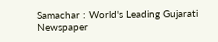Samachar : World's Leading Gujarati Newspaper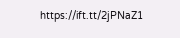https://ift.tt/2jPNaZ1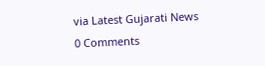via Latest Gujarati News
0 Comments